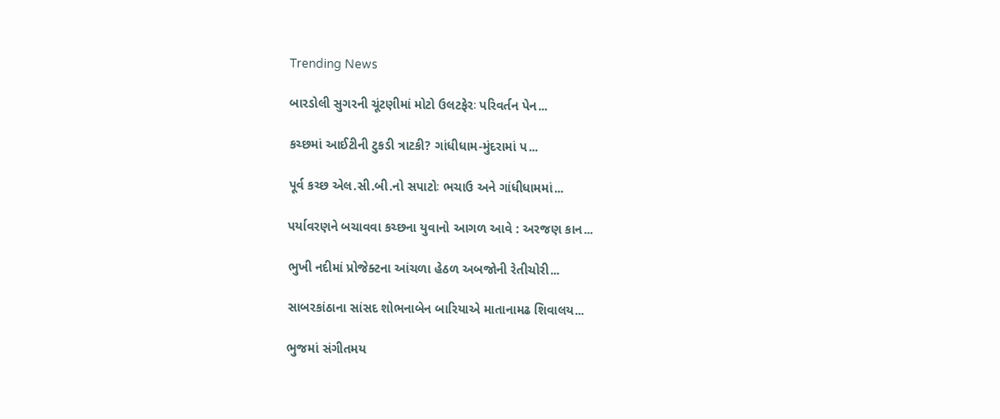Trending News

બારડોલી સુગરની ચૂંટણીમાં મોટો ઉલટફેરઃ પરિવર્તન પેન...

કચ્છમાં આઈટીની ટુકડી ત્રાટકી? ગાંધીધામ-મુંદરામાં પ...

પૂર્વ કચ્છ એલ.સી.બી.નો સપાટોઃ ભચાઉ અને ગાંધીધામમાં...

પર્યાવરણને બચાવવા કચ્છના યુવાનો આગળ આવે : અરજણ કાન...

ભુખી નદીમાં પ્રોજેક્ટના આંચળા હેઠળ અબજોની રેતીચોરી...

સાબરકાંઠાના સાંસદ શોભનાબેન બારિયાએ માતાનામઢ શિવાલય...

ભુજમાં સંગીતમય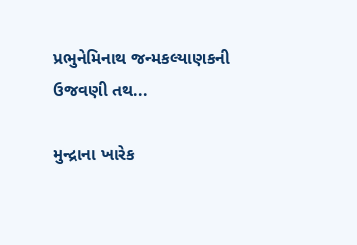પ્રભુનેમિનાથ જન્મકલ્યાણકની ઉજવણી તથ...

મુન્દ્રાના ખારેક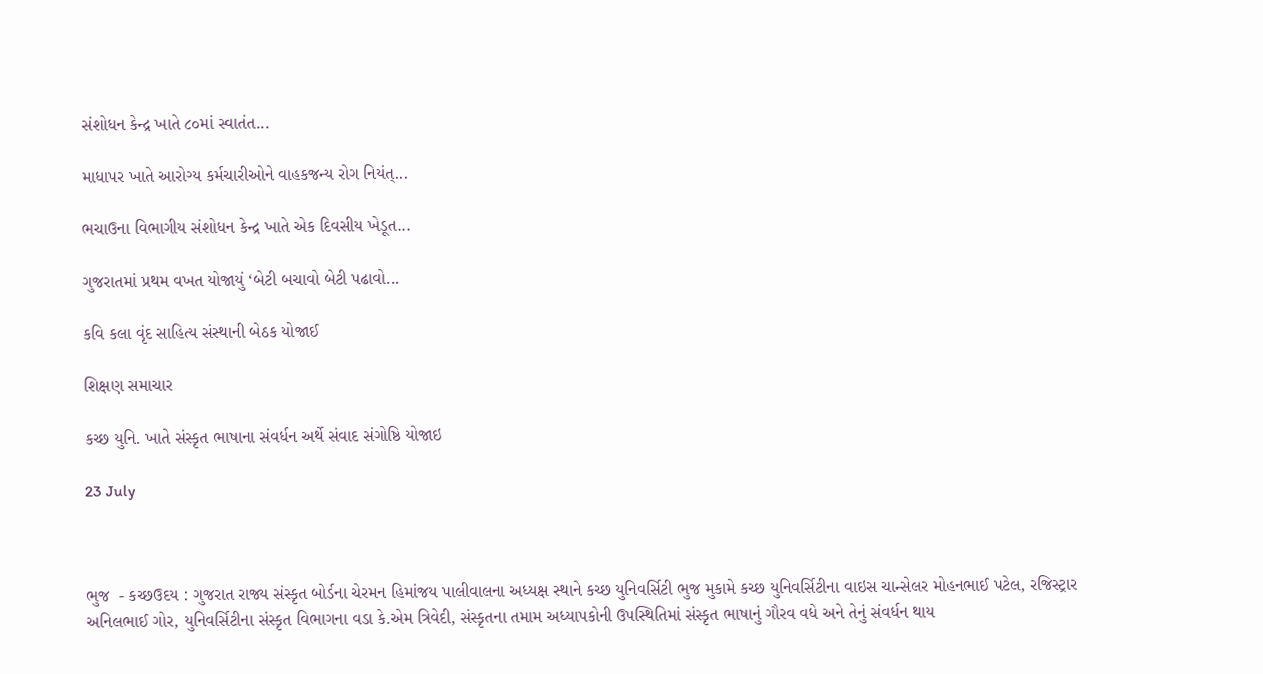સંશોધન કેન્દ્ર ખાતે ૮૦માં સ્વાતંત...

માધાપર ખાતે આરોગ્ય કર્મચારીઓને વાહકજન્ય રોગ નિયંત્...

ભચાઉના વિભાગીય સંશોધન કેન્દ્ર ખાતે એક દિવસીય ખેડૂત...

ગુજરાતમાં પ્રથમ વખત યોજાયું ‘બેટી બચાવો બેટી પઢાવો...

કવિ કલા વૃંદ સાહિત્ય સંસ્થાની બેઠક યોજાઈ

શિક્ષણ સમાચાર

કચ્છ યુનિ. ખાતે સંસ્કૃત ભાષાના સંવર્ધન અર્થે સંવાદ સંગોષ્ઠિ યોજાઇ

23 July



ભુજ  - કચ્છઉદય : ગુજરાત રાજ્ય સંસ્કૃત બોર્ડના ચેરમન હિમાંજય પાલીવાલના અધ્યક્ષ સ્થાને કચ્છ યુનિવર્સિટી ભુજ મુકામે કચ્છ યુનિવર્સિટીના વાઇસ ચાન્સેલર મોહનભાઈ પટેલ, રજિસ્ટ્રાર અનિલભાઈ ગોર, યુનિવર્સિટીના સંસ્કૃત વિભાગના વડા કે.એમ ત્રિવેદી, સંસ્કૃતના તમામ અધ્યાપકોની ઉપસ્થિતિમાં સંસ્કૃત ભાષાનું ગૌરવ વધે અને તેનું સંવર્ધન થાય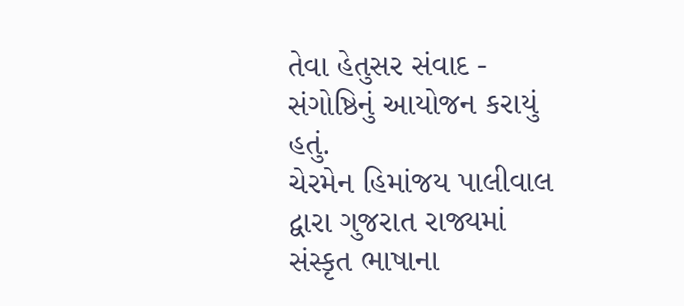તેવા હેતુસર સંવાદ - સંગોષ્ઠિનું આયોજન કરાયું હતું.
ચેરમેન હિમાંજય પાલીવાલ દ્વારા ગુજરાત રાજ્યમાં સંસ્કૃત ભાષાના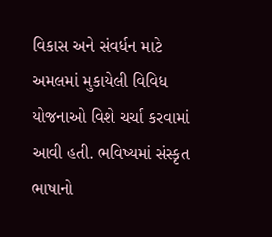વિકાસ અને સંવર્ધન માટે અમલમાં મુકાયેલી વિવિધ યોજનાઓ વિશે ચર્ચા કરવામાં આવી હતી. ભવિષ્યમાં સંસ્કૃત ભાષાનો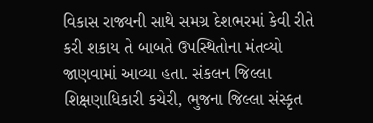વિકાસ રાજ્યની સાથે સમગ્ર દેશભરમાં કેવી રીતે કરી શકાય તે બાબતે ઉપસ્થિતોના મંતવ્યો જાણવામાં આવ્યા હતા. સંકલન જિલ્લા શિક્ષણાધિકારી કચેરી, ભુજના જિલ્લા સંસ્કૃત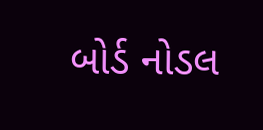બોર્ડ નોડલ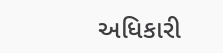અધિકારી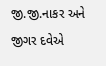જી.જી.નાકર અને જીગર દવેએ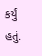કર્યું હતું.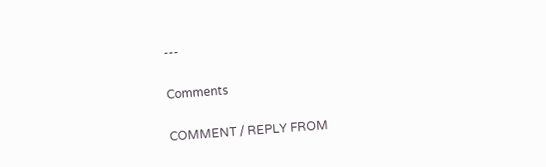---

Comments

COMMENT / REPLY FROM